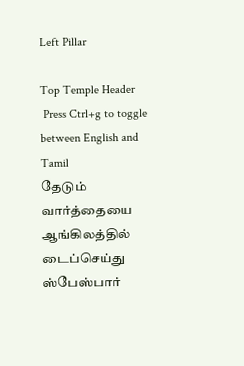Left Pillar

Top Temple Header
 Press Ctrl+g to toggle between English and Tamil
தேடும் வார்த்தையை ஆங்கிலத்தில் டைப்செய்து ஸ்பேஸ்பார்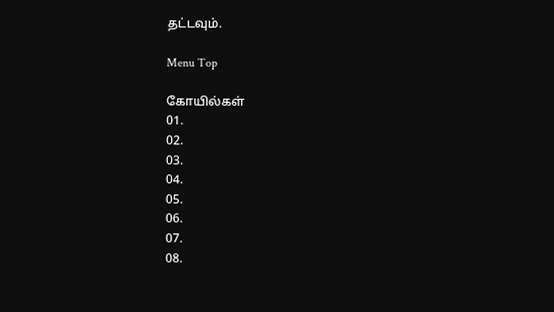தட்டவும்.

Menu Top

கோயில்கள்
01.
02.
03.
04.
05.
06.
07.
08.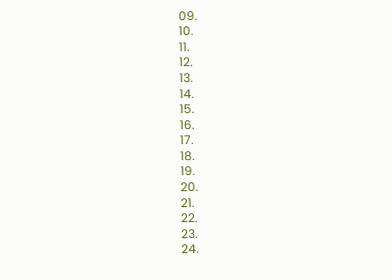09.
10.
11.
12.
13.
14.
15.
16.
17.
18.
19.
20.
21.
22.
23.
24.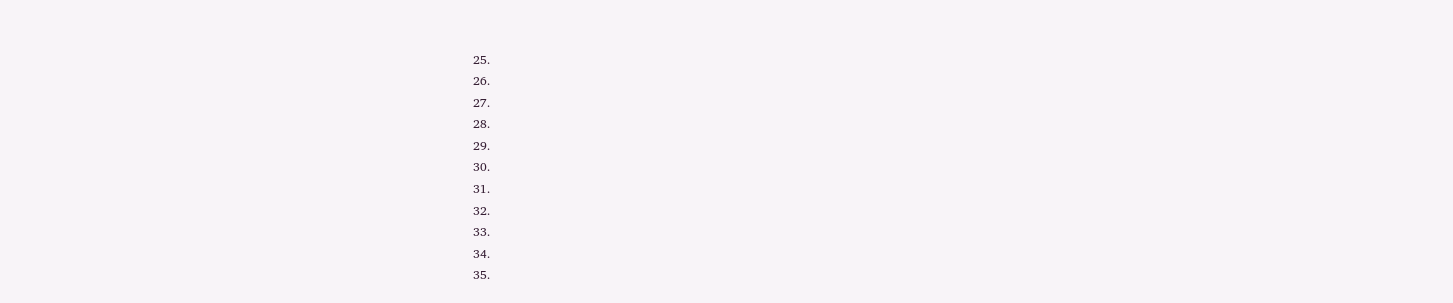25.
26.
27.
28.
29.
30.
31.
32.
33.
34.
35.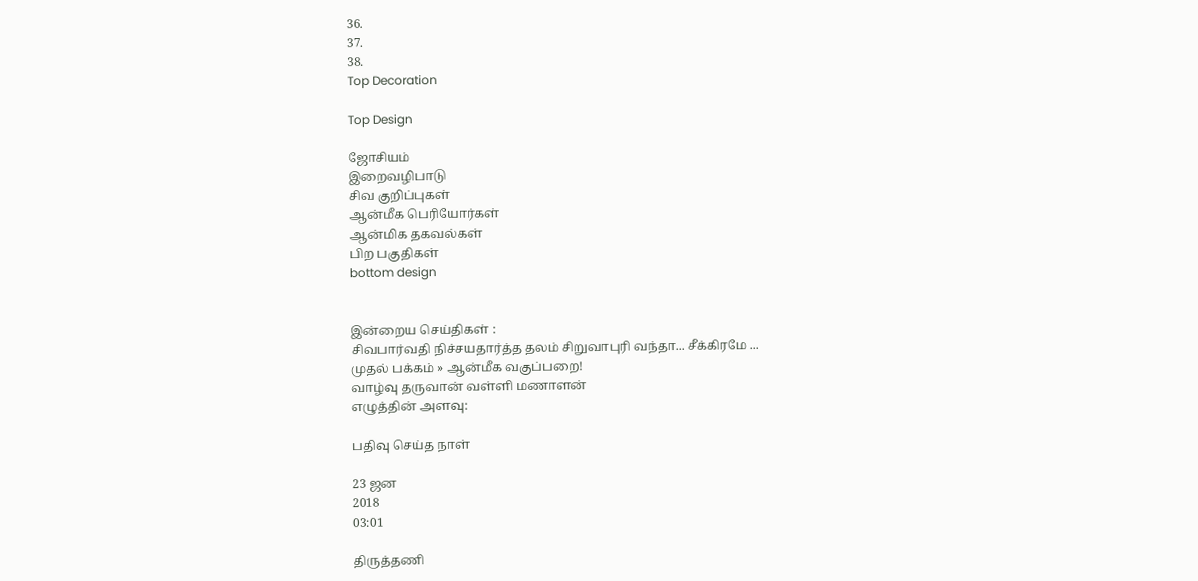36.
37.
38.
Top Decoration

Top Design

ஜோசியம்
இறைவழிபாடு
சிவ குறிப்புகள்
ஆன்மீக பெரியோர்கள்
ஆன்மிக தகவல்கள்
பிற பகுதிகள்
bottom design


இன்றைய செய்திகள் :
சிவபார்வதி நிச்சயதார்த்த தலம் சிறுவாபுரி வந்தா... சீக்கிரமே ...
முதல் பக்கம் » ஆன்மீக வகுப்பறை!
வாழ்வு தருவான் வள்ளி மணாளன்
எழுத்தின் அளவு:

பதிவு செய்த நாள்

23 ஜன
2018
03:01

திருத்தணி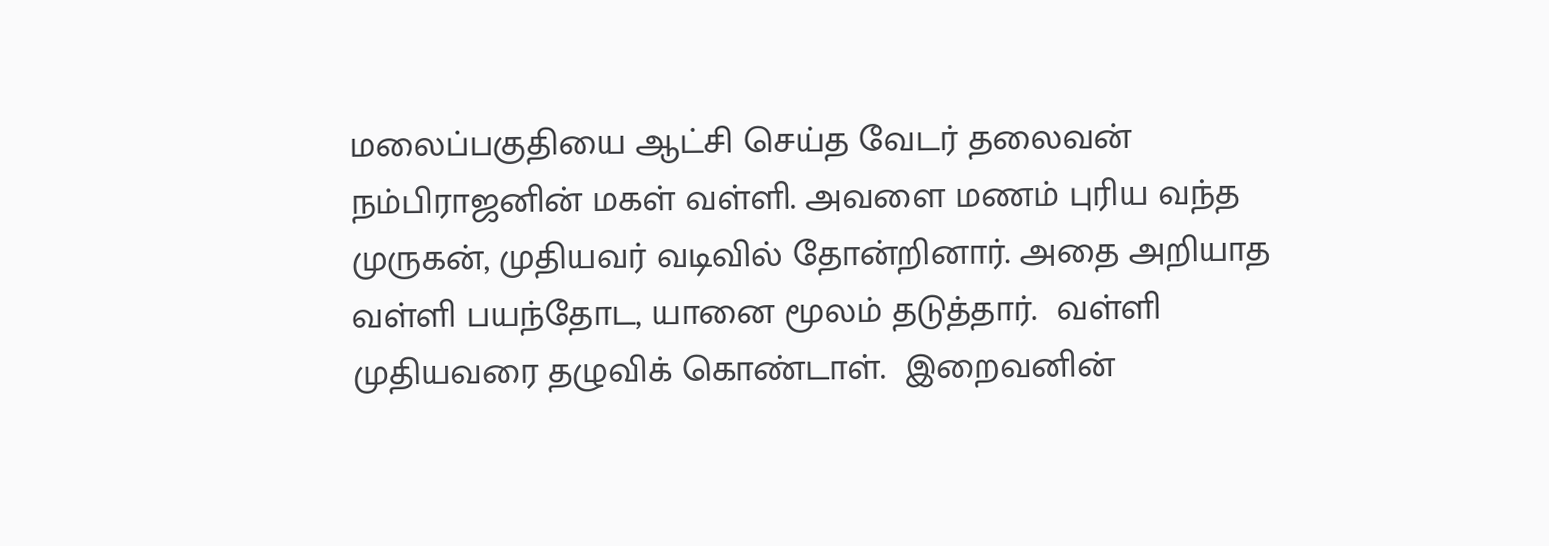மலைப்பகுதியை ஆட்சி செய்த வேடர் தலைவன் நம்பிராஜனின் மகள் வள்ளி. அவளை மணம் புரிய வந்த முருகன், முதியவர் வடிவில் தோன்றினார். அதை அறியாத வள்ளி பயந்தோட, யானை மூலம் தடுத்தார்.  வள்ளி முதியவரை தழுவிக் கொண்டாள்.  இறைவனின்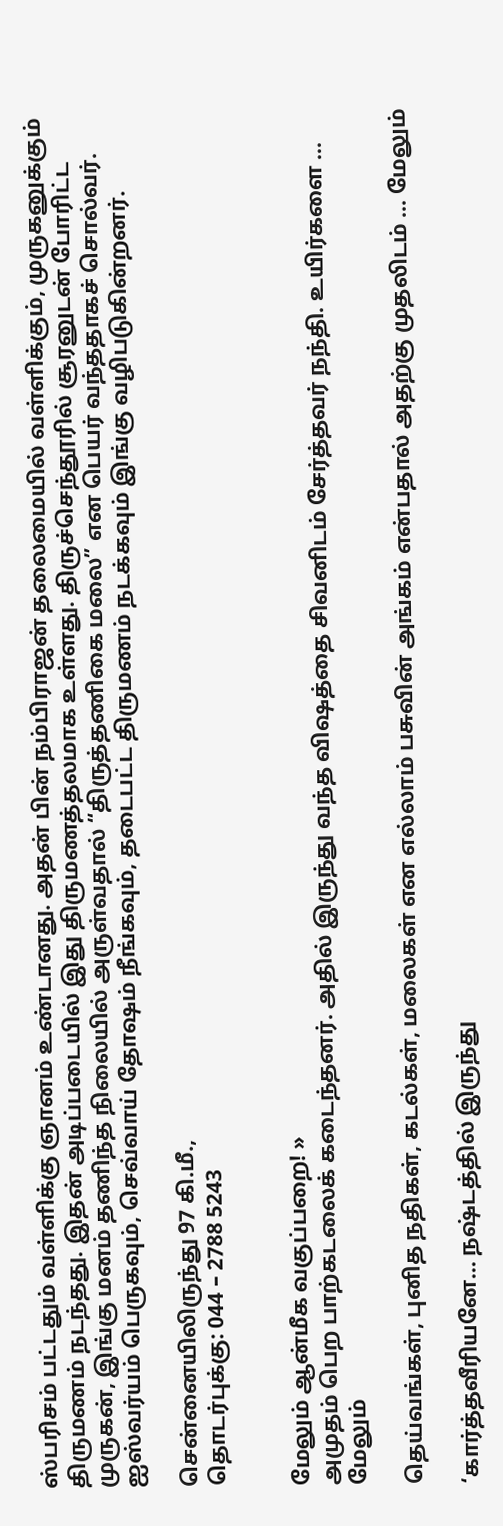ஸ்பரிசம் பட்டதும் வள்ளிக்கு ஞானம் உண்டானது. அதன் பின் நம்பிராஜன் தலைமையில் வள்ளிக்கும், முருகனுக்கும் திருமணம் நடந்தது. இதன் அடிப்படையில் இது திருமணத்தலமாக உள்ளது. திருச்செந்தூரில் சூரனுடன் போரிட்ட முருகன், இங்கு மனம் தணிந்த நிலையில் அருள்வதால் “திருத்தணிகை மலை” என பெயர் வந்ததாகச் சொல்வர்.   ஐஸ்வர்யம் பெருகவும், செவ்வாய் தோஷம் நீங்கவும், தடைபட்ட திருமணம் நடக்கவும் இங்கு வழிபடுகின்றனர்.

சென்னையிலிருந்து 97 கி.மீ.,
தொடர்புக்கு: 044 – 2788 5243


மேலும் ஆன்மீக வகுப்பறை! »
அமுதம் பெற பாற்கடலைக் கடைந்தனர். அதில் இருந்து வந்த விஷத்தை சிவனிடம் சேர்த்தவர் நந்தி. உயிர்களை ... மேலும்

தெய்வங்கள், புனித நதிகள், கடல்கள், மலைகள் என எல்லாம் பசுவின் அங்கம் என்பதால் அதற்கு முதலிடம் ... மேலும்

‘கார்த்தவீரியனே... நஷ்டத்தில் இருந்து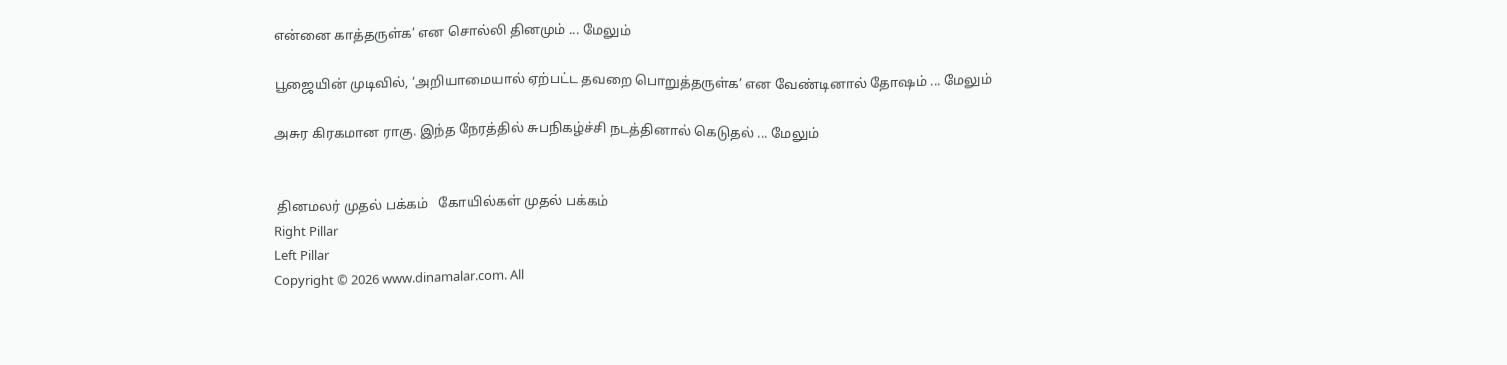என்னை காத்தருள்க’ என சொல்லி தினமும் ... மேலும்

பூஜையின் முடிவில், ‘அறியாமையால் ஏற்பட்ட தவறை பொறுத்தருள்க’ என வேண்டினால் தோஷம் ... மேலும்

அசுர கிரகமான ராகு. இந்த நேரத்தில் சுபநிகழ்ச்சி நடத்தினால் கெடுதல் ... மேலும்


 தினமலர் முதல் பக்கம்   கோயில்கள் முதல் பக்கம்
Right Pillar
Left Pillar
Copyright © 2026 www.dinamalar.com. All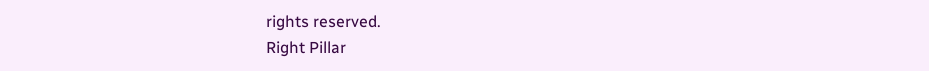rights reserved.
Right Pillar